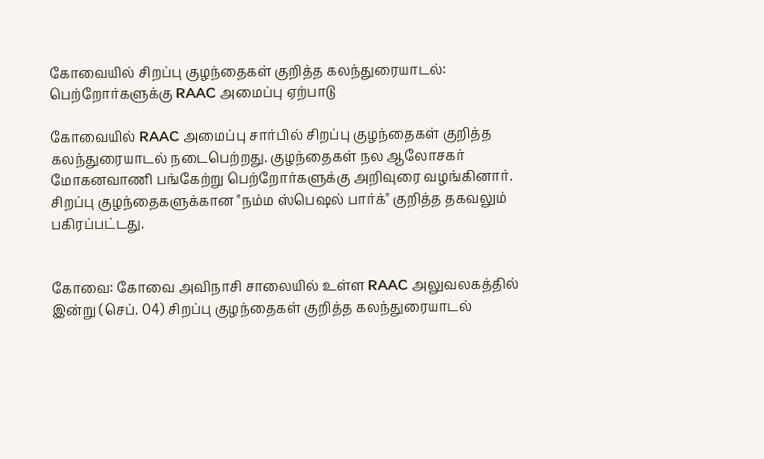கோவையில் சிறப்பு குழந்தைகள் குறித்த கலந்துரையாடல்: பெற்றோர்களுக்கு RAAC அமைப்பு ஏற்பாடு

கோவையில் RAAC அமைப்பு சார்பில் சிறப்பு குழந்தைகள் குறித்த கலந்துரையாடல் நடைபெற்றது. குழந்தைகள் நல ஆலோசகர் மோகனவாணி பங்கேற்று பெற்றோர்களுக்கு அறிவுரை வழங்கினார். சிறப்பு குழந்தைகளுக்கான "நம்ம ஸ்பெஷல் பார்க்" குறித்த தகவலும் பகிரப்பட்டது.


கோவை: கோவை அவிநாசி சாலையில் உள்ள RAAC அலுவலகத்தில் இன்று (செப். 04) சிறப்பு குழந்தைகள் குறித்த கலந்துரையாடல்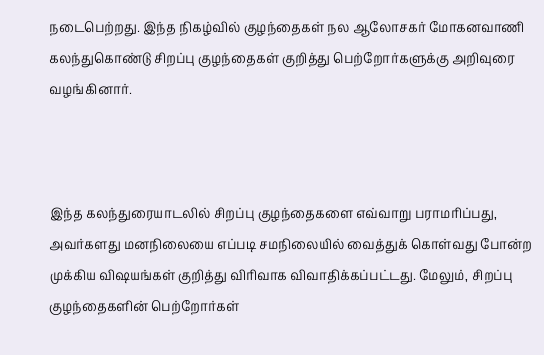நடைபெற்றது. இந்த நிகழ்வில் குழந்தைகள் நல ஆலோசகர் மோகனவாணி கலந்துகொண்டு சிறப்பு குழந்தைகள் குறித்து பெற்றோர்களுக்கு அறிவுரை வழங்கினார்.



இந்த கலந்துரையாடலில் சிறப்பு குழந்தைகளை எவ்வாறு பராமரிப்பது, அவர்களது மனநிலையை எப்படி சமநிலையில் வைத்துக் கொள்வது போன்ற முக்கிய விஷயங்கள் குறித்து விரிவாக விவாதிக்கப்பட்டது. மேலும், சிறப்பு குழந்தைகளின் பெற்றோர்கள்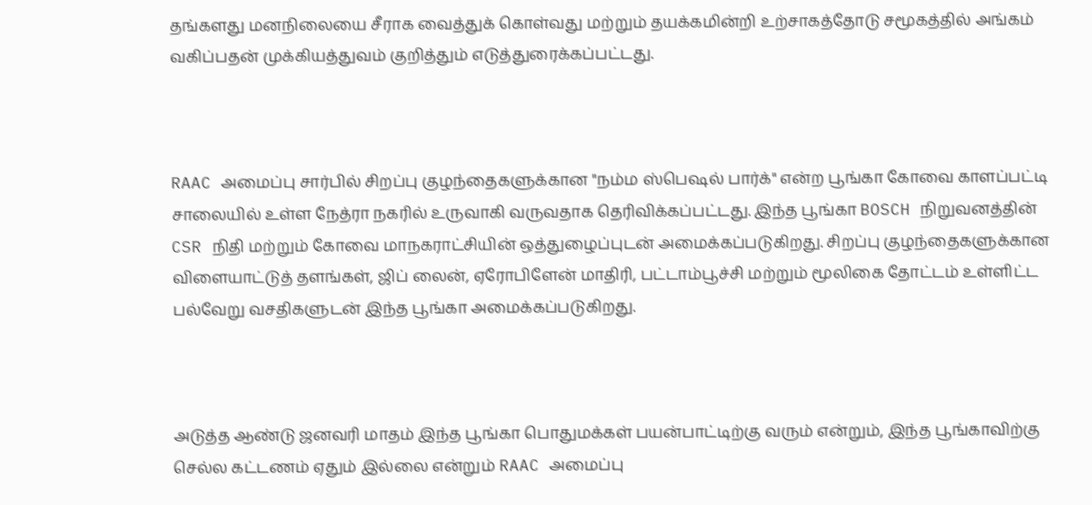தங்களது மனநிலையை சீராக வைத்துக் கொள்வது மற்றும் தயக்கமின்றி உற்சாகத்தோடு சமூகத்தில் அங்கம் வகிப்பதன் முக்கியத்துவம் குறித்தும் எடுத்துரைக்கப்பட்டது.



RAAC அமைப்பு சார்பில் சிறப்பு குழந்தைகளுக்கான "நம்ம ஸ்பெஷல் பார்க்" என்ற பூங்கா கோவை காளப்பட்டி சாலையில் உள்ள நேத்ரா நகரில் உருவாகி வருவதாக தெரிவிக்கப்பட்டது. இந்த பூங்கா BOSCH நிறுவனத்தின் CSR நிதி மற்றும் கோவை மாநகராட்சியின் ஒத்துழைப்புடன் அமைக்கப்படுகிறது. சிறப்பு குழந்தைகளுக்கான விளையாட்டுத் தளங்கள், ஜிப் லைன், ஏரோபிளேன் மாதிரி, பட்டாம்பூச்சி மற்றும் மூலிகை தோட்டம் உள்ளிட்ட பல்வேறு வசதிகளுடன் இந்த பூங்கா அமைக்கப்படுகிறது.



அடுத்த ஆண்டு ஜனவரி மாதம் இந்த பூங்கா பொதுமக்கள் பயன்பாட்டிற்கு வரும் என்றும், இந்த பூங்காவிற்கு செல்ல கட்டணம் ஏதும் இல்லை என்றும் RAAC அமைப்பு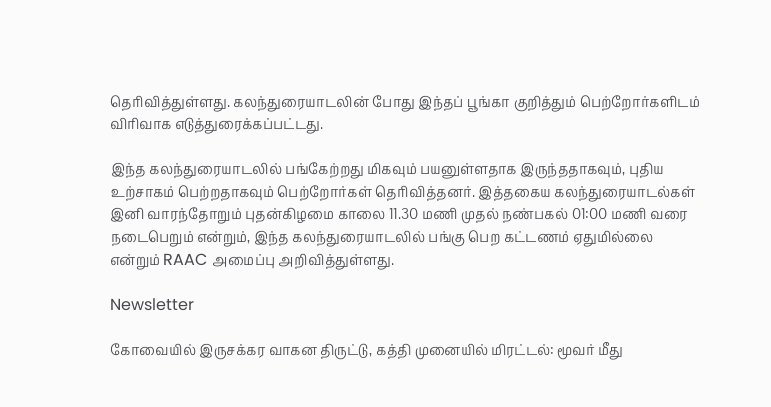தெரிவித்துள்ளது. கலந்துரையாடலின் போது இந்தப் பூங்கா குறித்தும் பெற்றோர்களிடம் விரிவாக எடுத்துரைக்கப்பட்டது.

இந்த கலந்துரையாடலில் பங்கேற்றது மிகவும் பயனுள்ளதாக இருந்ததாகவும், புதிய உற்சாகம் பெற்றதாகவும் பெற்றோர்கள் தெரிவித்தனர். இத்தகைய கலந்துரையாடல்கள் இனி வாரந்தோறும் புதன்கிழமை காலை 11.30 மணி முதல் நண்பகல் 01:00 மணி வரை நடைபெறும் என்றும், இந்த கலந்துரையாடலில் பங்கு பெற கட்டணம் ஏதுமில்லை என்றும் RAAC அமைப்பு அறிவித்துள்ளது.

Newsletter

கோவையில் இருசக்கர வாகன திருட்டு, கத்தி முனையில் மிரட்டல்: மூவர் மீது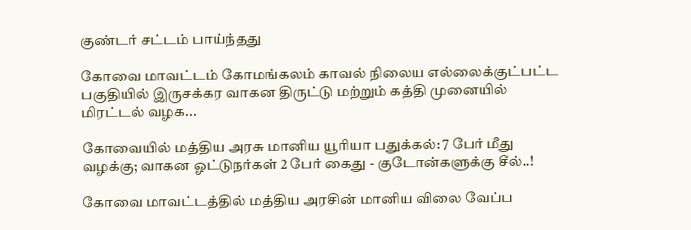குண்டர் சட்டம் பாய்ந்தது

கோவை மாவட்டம் கோமங்கலம் காவல் நிலைய எல்லைக்குட்பட்ட பகுதியில் இருசக்கர வாகன திருட்டு மற்றும் கத்தி முனையில் மிரட்டல் வழக...

கோவையில் மத்திய அரசு மானிய யூரியா பதுக்கல்: 7 பேர் மீது வழக்கு; வாகன ஓட்டுநர்கள் 2 பேர் கைது - குடோன்களுக்கு சீல்..!

கோவை மாவட்டத்தில் மத்திய அரசின் மானிய விலை வேப்ப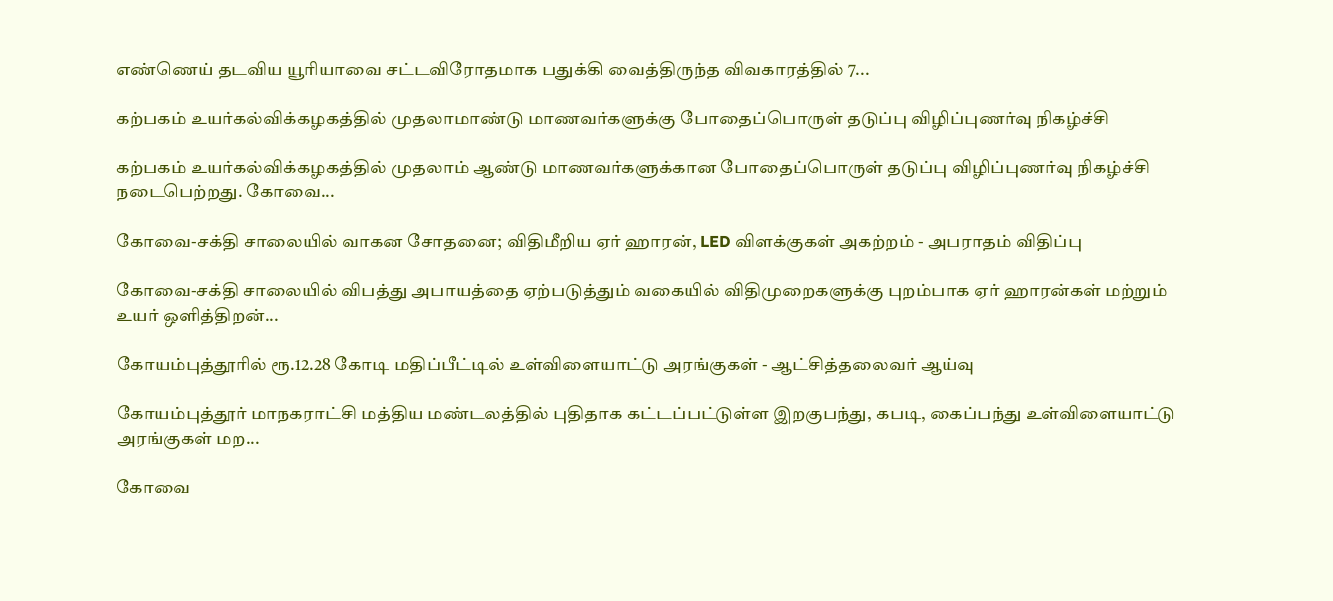எண்ணெய் தடவிய யூரியாவை சட்டவிரோதமாக பதுக்கி வைத்திருந்த விவகாரத்தில் 7...

கற்பகம் உயர்கல்விக்கழகத்தில் முதலாமாண்டு மாணவர்களுக்கு போதைப்பொருள் தடுப்பு விழிப்புணர்வு நிகழ்ச்சி

கற்பகம் உயர்கல்விக்கழகத்தில் முதலாம் ஆண்டு மாணவர்களுக்கான போதைப்பொருள் தடுப்பு விழிப்புணர்வு நிகழ்ச்சி நடைபெற்றது. கோவை...

கோவை-சக்தி சாலையில் வாகன சோதனை; விதிமீறிய ஏர் ஹாரன், LED விளக்குகள் அகற்றம் - அபராதம் விதிப்பு

கோவை-சக்தி சாலையில் விபத்து அபாயத்தை ஏற்படுத்தும் வகையில் விதிமுறைகளுக்கு புறம்பாக ஏர் ஹாரன்கள் மற்றும் உயர் ஒளித்திறன்...

கோயம்புத்தூரில் ரூ.12.28 கோடி மதிப்பீட்டில் உள்விளையாட்டு அரங்குகள் - ஆட்சித்தலைவர் ஆய்வு

கோயம்புத்தூர் மாநகராட்சி மத்திய மண்டலத்தில் புதிதாக கட்டப்பட்டுள்ள இறகுபந்து, கபடி, கைப்பந்து உள்விளையாட்டு அரங்குகள் மற...

கோவை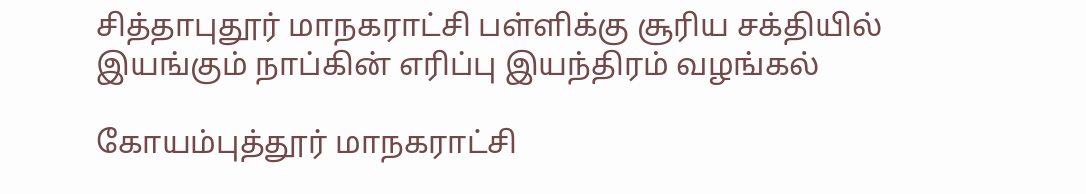சித்தாபுதூர் மாநகராட்சி பள்ளிக்கு சூரிய சக்தியில் இயங்கும் நாப்கின் எரிப்பு இயந்திரம் வழங்கல்

கோயம்புத்தூர் மாநகராட்சி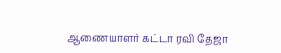ஆணையாளர் கட்டா ரவி தேஜா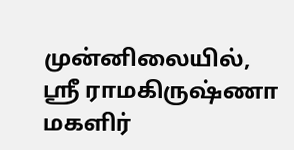முன்னிலையில், ஸ்ரீ ராமகிருஷ்ணா மகளிர்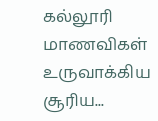கல்லூரி மாணவிகள் உருவாக்கிய சூரிய...